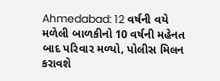Ahmedabad: 12 વર્ષની વયે મળેલી બાળકીનો 10 વર્ષની મહેનત બાદ પરિવાર મળ્યો, પોલીસ મિલન કરાવશે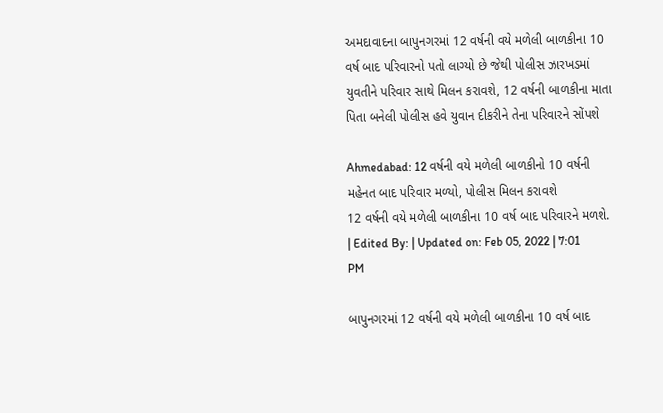અમદાવાદના બાપુનગરમાં 12 વર્ષની વયે મળેલી બાળકીના 10 વર્ષ બાદ પરિવારનો પતો લાગ્યો છે જેથી પોલીસ ઝારખડમાં યુવતીને પરિવાર સાથે મિલન કરાવશે, 12 વર્ષની બાળકીના માતા પિતા બનેલી પોલીસ હવે યુવાન દીકરીને તેના પરિવારને સોંપશે

Ahmedabad: 12 વર્ષની વયે મળેલી બાળકીનો 10 વર્ષની મહેનત બાદ પરિવાર મળ્યો, પોલીસ મિલન કરાવશે
12 વર્ષની વયે મળેલી બાળકીના 10 વર્ષ બાદ પરિવારને મળશે.
| Edited By: | Updated on: Feb 05, 2022 | 7:01 PM

બાપુનગરમાં 12 વર્ષની વયે મળેલી બાળકીના 10 વર્ષ બાદ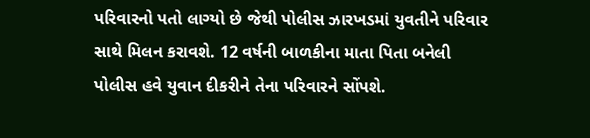પરિવારનો પતો લાગ્યો છે જેથી પોલીસ ઝારખડમાં યુવતીને પરિવાર સાથે મિલન કરાવશે. 12 વર્ષની બાળકીના માતા પિતા બનેલી પોલીસ હવે યુવાન દીકરીને તેના પરિવારને સોંપશે.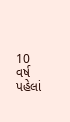10 વર્ષ પહેલાં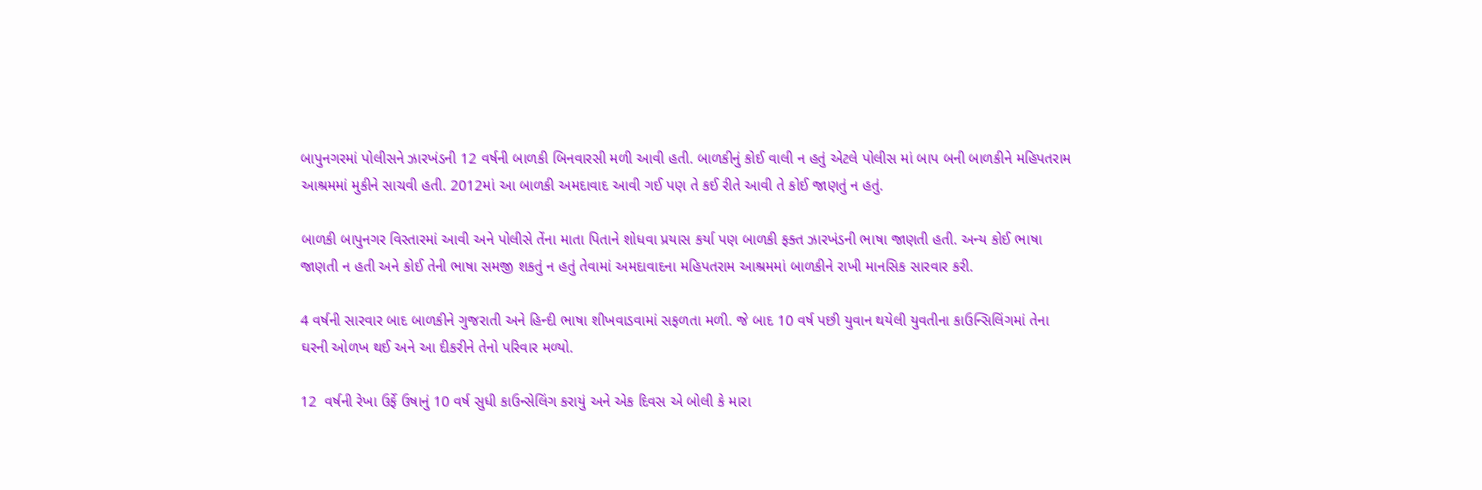બાપુનગરમાં પોલીસને ઝારખંડની 12 વર્ષની બાળકી બિનવારસી મળી આવી હતી. બાળકીનું કોઈ વાલી ન હતું એટલે પોલીસ માં બાપ બની બાળકીને મહિપતરામ આશ્રમમાં મુકીને સાચવી હતી. 2012માં આ બાળકી અમદાવાદ આવી ગઈ પણ તે કઈ રીતે આવી તે કોઈ જાણતું ન હતું.

બાળકી બાપુનગર વિસ્તારમાં આવી અને પોલીસે તેંના માતા પિતાને શોધવા પ્રયાસ કર્યા પણ બાળકી ફક્ત ઝારખંડની ભાષા જાણતી હતી. અન્ય કોઈ ભાષા જાણતી ન હતી અને કોઈ તેની ભાષા સમજી શકતું ન હતું તેવામાં અમદાવાદના મહિપતરામ આશ્રમમાં બાળકીને રાખી માનસિક સારવાર કરી.

4 વર્ષની સારવાર બાદ બાળકીને ગુજરાતી અને હિન્દી ભાષા શીખવાડવામાં સફળતા મળી. જે બાદ 10 વર્ષ પછી યુવાન થયેલી યુવતીના કાઉન્સિલિંગમાં તેના ઘરની ઓળખ થઈ અને આ દીકરીને તેનો પરિવાર મળ્યો.

12  વર્ષની રેખા ઉર્ફે ઉષાનું 10 વર્ષ સુધી કાઉન્સેલિંગ કરાયું અને એક દિવસ એ બોલી કે મારા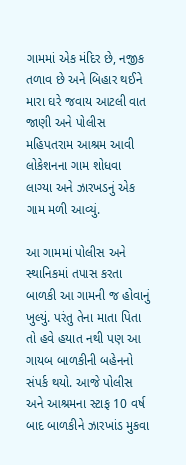ગામમાં એક મંદિર છે, નજીક તળાવ છે અને બિહાર થઈને મારા ઘરે જવાય આટલી વાત જાણી અને પોલીસ મહિપતરામ આશ્રમ આવી લોકેશનના ગામ શોધવા લાગ્યા અને ઝારખડનું એક ગામ મળી આવ્યું.

આ ગામમાં પોલીસ અને સ્થાનિકમાં તપાસ કરતા બાળકી આ ગામની જ હોવાનું ખુલ્યું. પરંતુ તેના માતા પિતા તો હવે હયાત નથી પણ આ ગાયબ બાળકીની બહેનનો સંપર્ક થયો. આજે પોલીસ અને આશ્રમના સ્ટાફ 10 વર્ષ બાદ બાળકીને ઝારખાંડ મુકવા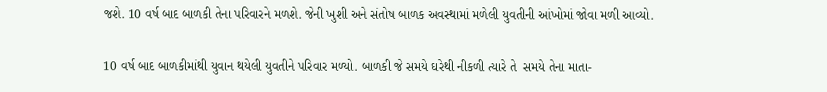જશે. 10 વર્ષ બાદ બાળકી તેના પરિવારને મળશે. જેની ખુશી અને સંતોષ બાળક અવસ્થામાં મળેલી યુવતીની આંખોમાં જોવા મળી આવ્યો.

10 વર્ષ બાદ બાળકીમાંથી યુવાન થયેલી યુવતીને પરિવાર મળ્યો. બાળકી જે સમયે ઘરેથી નીકળી ત્યારે તે  સમયે તેના માતા-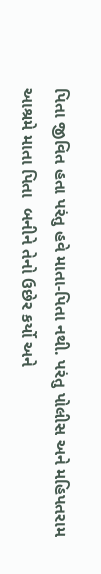પિતા જીવિત હતા પરંતુ હવે માતા-પિતા નથી. પરંતુ પોલીસ અને મહિપતરામ આશ્રમે માતા પિતા  બનીને તેનો ઉછેર કર્યો અને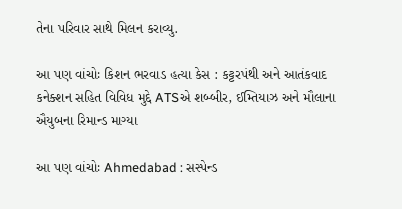તેના પરિવાર સાથે મિલન કરાવ્યુ.

આ પણ વાંચોઃ કિશન ભરવાડ હત્યા કેસ : કટ્ટરપંથી અને આતંકવાદ કનેક્શન સહિત વિવિધ મુદ્દે ATSએ શબ્બીર, ઈમ્તિયાઝ અને મૌલાના ઐયુબના રિમાન્ડ માગ્યા

આ પણ વાંચોઃ Ahmedabad : સસ્પેન્ડ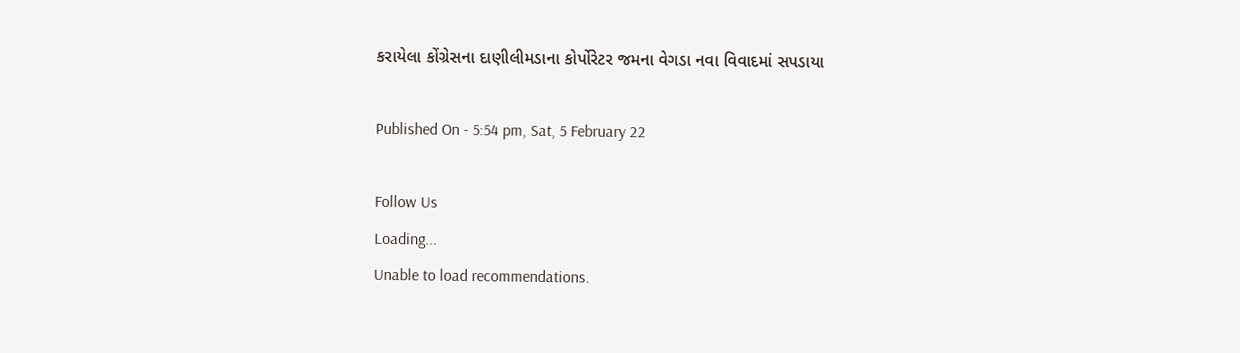કરાયેલા કોંગ્રેસના દાણીલીમડાના કોર્પોરેટર જમના વેગડા નવા વિવાદમાં સપડાયા

Published On - 5:54 pm, Sat, 5 February 22

Follow Us
Loading...
Unable to load recommendations.